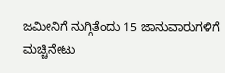ಜಮೀನಿಗೆ ನುಗ್ಗಿತೆಂದು 15 ಜಾನುವಾರುಗಳಿಗೆ ಮಚ್ಚಿನೇಟು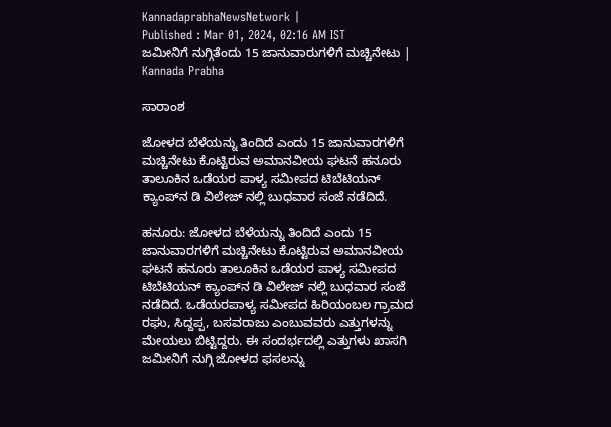KannadaprabhaNewsNetwork |
Published : Mar 01, 2024, 02:16 AM IST
ಜಮೀನಿಗೆ ನುಗ್ಗಿತೆಂದು 15 ಜಾನುವಾರುಗಳಿಗೆ ಮಚ್ಚಿನೇಟು | Kannada Prabha

ಸಾರಾಂಶ

ಜೋಳದ ಬೆಳೆಯನ್ನು ತಿಂದಿದೆ ಎಂದು 15 ಜಾನುವಾರಗಳಿಗೆ ಮಚ್ಚಿನೇಟು ಕೊಟ್ಟಿರುವ ಅಮಾನವೀಯ ಘಟನೆ ಹನೂರು ತಾಲೂಕಿನ ಒಡೆಯರ ಪಾಳ್ಯ ಸಮೀಪದ ಟಿಬೆಟಿಯನ್ ಕ್ಯಾಂಪ್‌ನ ಡಿ ವಿಲೇಜ್ ನಲ್ಲಿ ಬುಧವಾರ ಸಂಜೆ ನಡೆದಿದೆ.

ಹನೂರು: ಜೋಳದ ಬೆಳೆಯನ್ನು ತಿಂದಿದೆ ಎಂದು 15 ಜಾನುವಾರಗಳಿಗೆ ಮಚ್ಚಿನೇಟು ಕೊಟ್ಟಿರುವ ಅಮಾನವೀಯ ಘಟನೆ ಹನೂರು ತಾಲೂಕಿನ ಒಡೆಯರ ಪಾಳ್ಯ ಸಮೀಪದ ಟಿಬೆಟಿಯನ್ ಕ್ಯಾಂಪ್‌ನ ಡಿ ವಿಲೇಜ್ ನಲ್ಲಿ ಬುಧವಾರ ಸಂಜೆ ನಡೆದಿದೆ. ಒಡೆಯರಪಾಳ್ಯ ಸಮೀಪದ ಹಿರಿಯಂಬಲ ಗ್ರಾಮದ ರಘು, ಸಿದ್ದಪ್ಪ, ಬಸವರಾಜು ಎಂಬುವವರು ಎತ್ತುಗಳನ್ನು ಮೇಯಲು ಬಿಟ್ಟಿದ್ದರು. ಈ ಸಂದರ್ಭದಲ್ಲಿ ಎತ್ತುಗಳು ಖಾಸಗಿ ಜಮೀನಿಗೆ ನುಗ್ಗಿ ಜೋಳದ ಫಸಲನ್ನು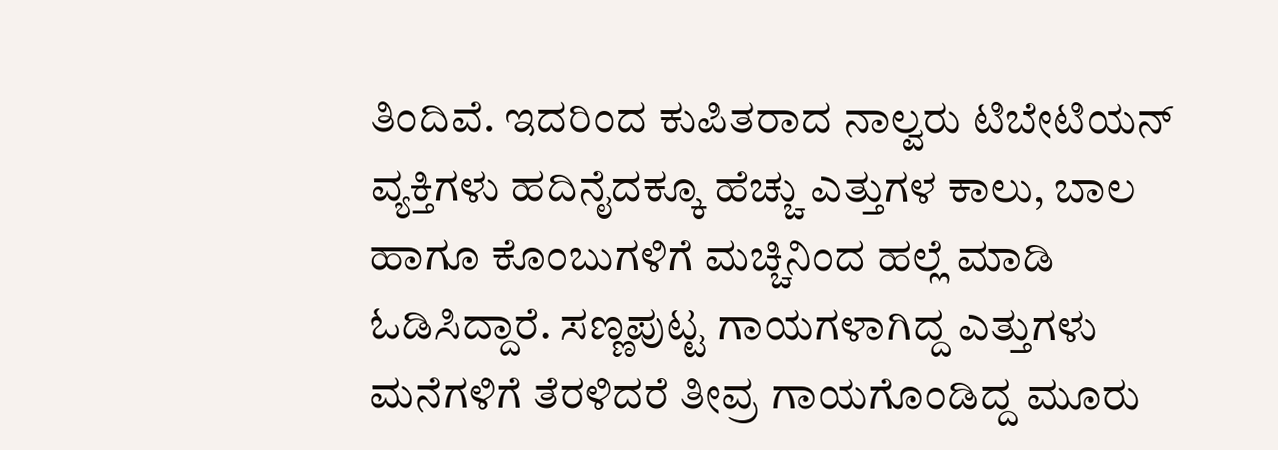ತಿಂದಿವೆ. ಇದರಿಂದ ಕುಪಿತರಾದ ನಾಲ್ವರು ಟಿಬೇಟಿಯನ್ ವ್ಯಕ್ತಿಗಳು ಹದಿನೈದಕ್ಕೂ ಹೆಚ್ಚು ಎತ್ತುಗಳ ಕಾಲು, ಬಾಲ ಹಾಗೂ ಕೊಂಬುಗಳಿಗೆ ಮಚ್ಚಿನಿಂದ ಹಲ್ಲೆ ಮಾಡಿ ಓಡಿಸಿದ್ದಾರೆ. ಸಣ್ಣಪುಟ್ಟ ಗಾಯಗಳಾಗಿದ್ದ ಎತ್ತುಗಳು ಮನೆಗಳಿಗೆ ತೆರಳಿದರೆ ತೀವ್ರ ಗಾಯಗೊಂಡಿದ್ದ ಮೂರು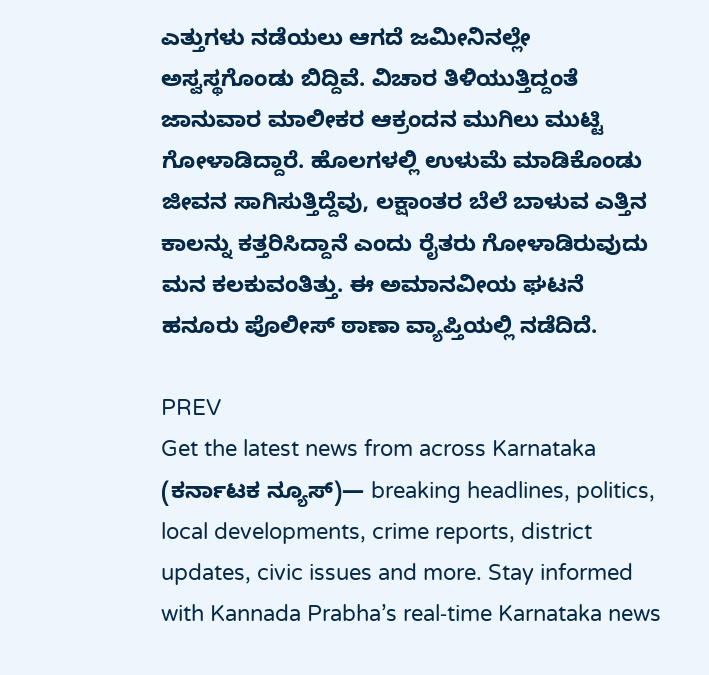ಎತ್ತುಗಳು ನಡೆಯಲು ಆಗದೆ ಜಮೀನಿನಲ್ಲೇ ಅಸ್ವಸ್ಥಗೊಂಡು ಬಿದ್ದಿವೆ. ವಿಚಾರ ತಿಳಿಯುತ್ತಿದ್ದಂತೆ ಜಾನುವಾರ ಮಾಲೀಕರ ಆಕ್ರಂದನ ಮುಗಿಲು ಮುಟ್ಟಿ ಗೋಳಾಡಿದ್ದಾರೆ. ಹೊಲಗಳಲ್ಲಿ ಉಳುಮೆ ಮಾಡಿಕೊಂಡು ಜೀವನ ಸಾಗಿಸುತ್ತಿದ್ದೆವು, ಲಕ್ಷಾಂತರ ಬೆಲೆ ಬಾಳುವ ಎತ್ತಿನ ಕಾಲನ್ನು ಕತ್ತರಿಸಿದ್ದಾನೆ ಎಂದು ರೈತರು ಗೋಳಾಡಿರುವುದು ಮನ ಕಲಕುವಂತಿತ್ತು. ಈ ಅಮಾನವೀಯ ಘಟನೆ ಹನೂರು ಪೊಲೀಸ್ ಠಾಣಾ ವ್ಯಾಪ್ತಿಯಲ್ಲಿ ನಡೆದಿದೆ.

PREV
Get the latest news from across Karnataka (ಕರ್ನಾಟಕ ನ್ಯೂಸ್)— breaking headlines, politics, local developments, crime reports, district updates, civic issues and more. Stay informed with Kannada Prabha’s real‑time Karnataka news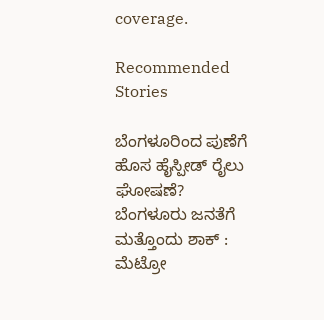coverage.

Recommended Stories

ಬೆಂಗಳೂರಿಂದ ಪುಣೆಗೆ ಹೊಸ ಹೈಸ್ಪೀಡ್‌ ರೈಲು ಘೋಷಣೆ?
ಬೆಂಗಳೂರು ಜನತೆಗೆ ಮತ್ತೊಂದು ಶಾಕ್ : ಮೆಟ್ರೋ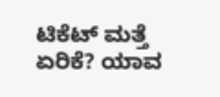ಟಿಕೆಟ್‌ ಮತ್ತೆ ಏರಿಕೆ? ಯಾವ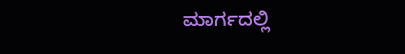ಮಾರ್ಗದಲ್ಲಿ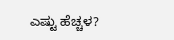ಎಷ್ಟು ಹೆಚ್ಚಳ?